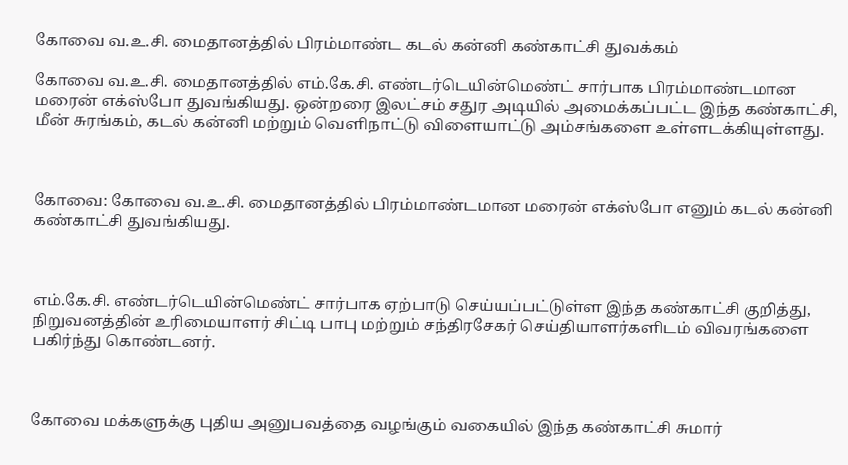கோவை வ.உ.சி. மைதானத்தில் பிரம்மாண்ட கடல் கன்னி கண்காட்சி துவக்கம்

கோவை வ.உ.சி. மைதானத்தில் எம்.கே.சி. எண்டர்டெயின்மெண்ட் சார்பாக பிரம்மாண்டமான மரைன் எக்ஸ்போ துவங்கியது. ஒன்றரை இலட்சம் சதுர அடியில் அமைக்கப்பட்ட இந்த கண்காட்சி, மீன் சுரங்கம், கடல் கன்னி மற்றும் வெளிநாட்டு விளையாட்டு அம்சங்களை உள்ளடக்கியுள்ளது.



கோவை: கோவை வ.உ.சி. மைதானத்தில் பிரம்மாண்டமான மரைன் எக்ஸ்போ எனும் கடல் கன்னி கண்காட்சி துவங்கியது.



எம்.கே.சி. எண்டர்டெயின்மெண்ட் சார்பாக ஏற்பாடு செய்யப்பட்டுள்ள இந்த கண்காட்சி குறித்து, நிறுவனத்தின் உரிமையாளர் சிட்டி பாபு மற்றும் சந்திரசேகர் செய்தியாளர்களிடம் விவரங்களை பகிர்ந்து கொண்டனர்.



கோவை மக்களுக்கு புதிய அனுபவத்தை வழங்கும் வகையில் இந்த கண்காட்சி சுமார்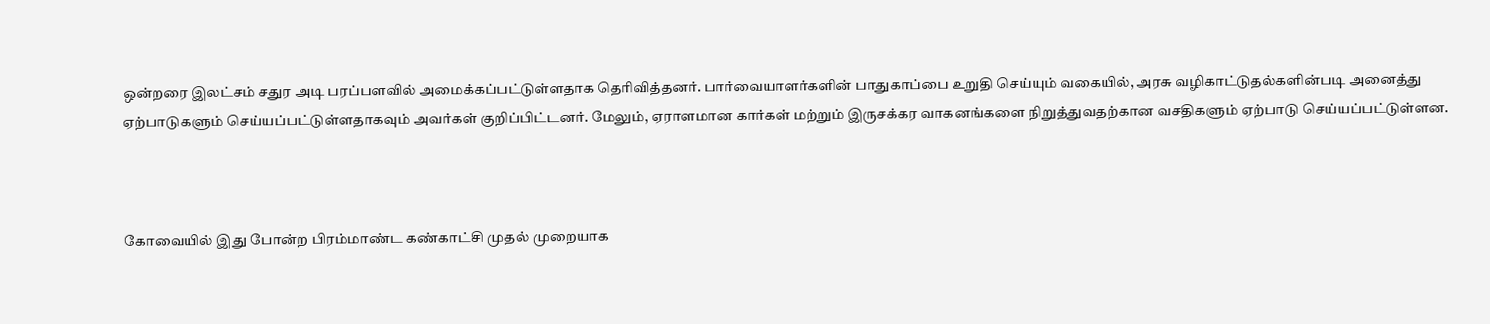ஒன்றரை இலட்சம் சதுர அடி பரப்பளவில் அமைக்கப்பட்டுள்ளதாக தெரிவித்தனர். பார்வையாளர்களின் பாதுகாப்பை உறுதி செய்யும் வகையில், அரசு வழிகாட்டுதல்களின்படி அனைத்து ஏற்பாடுகளும் செய்யப்பட்டுள்ளதாகவும் அவர்கள் குறிப்பிட்டனர். மேலும், ஏராளமான கார்கள் மற்றும் இருசக்கர வாகனங்களை நிறுத்துவதற்கான வசதிகளும் ஏற்பாடு செய்யப்பட்டுள்ளன.



கோவையில் இது போன்ற பிரம்மாண்ட கண்காட்சி முதல் முறையாக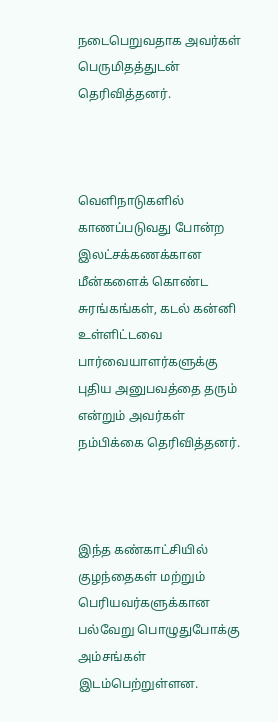நடைபெறுவதாக அவர்கள் பெருமிதத்துடன் தெரிவித்தனர்.



வெளிநாடுகளில் காணப்படுவது போன்ற இலட்சக்கணக்கான மீன்களைக் கொண்ட சுரங்கங்கள், கடல் கன்னி உள்ளிட்டவை பார்வையாளர்களுக்கு புதிய அனுபவத்தை தரும் என்றும் அவர்கள் நம்பிக்கை தெரிவித்தனர்.



இந்த கண்காட்சியில் குழந்தைகள் மற்றும் பெரியவர்களுக்கான பல்வேறு பொழுதுபோக்கு அம்சங்கள் இடம்பெற்றுள்ளன.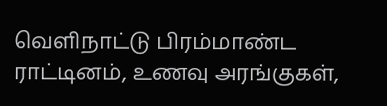வெளிநாட்டு பிரம்மாண்ட ராட்டினம், உணவு அரங்குகள்,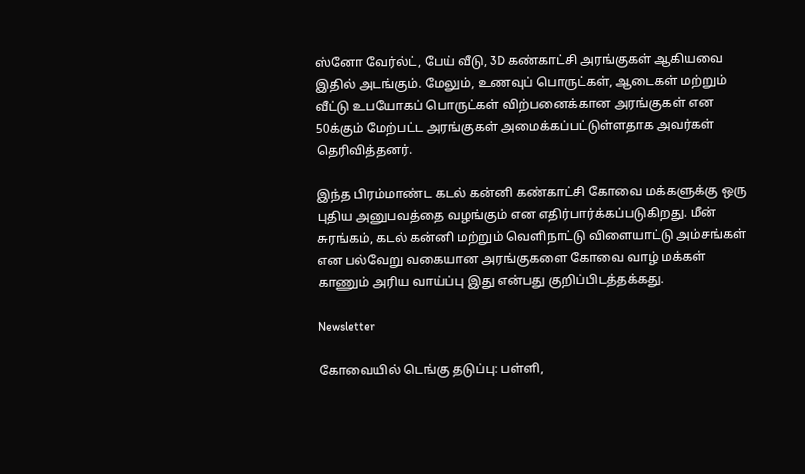ஸ்னோ வேர்ல்ட், பேய் வீடு, 3D கண்காட்சி அரங்குகள் ஆகியவை இதில் அடங்கும். மேலும், உணவுப் பொருட்கள், ஆடைகள் மற்றும் வீட்டு உபயோகப் பொருட்கள் விற்பனைக்கான அரங்குகள் என 50க்கும் மேற்பட்ட அரங்குகள் அமைக்கப்பட்டுள்ளதாக அவர்கள் தெரிவித்தனர்.

இந்த பிரம்மாண்ட கடல் கன்னி கண்காட்சி கோவை மக்களுக்கு ஒரு புதிய அனுபவத்தை வழங்கும் என எதிர்பார்க்கப்படுகிறது. மீன் சுரங்கம், கடல் கன்னி மற்றும் வெளிநாட்டு விளையாட்டு அம்சங்கள் என பல்வேறு வகையான அரங்குகளை கோவை வாழ் மக்கள் காணும் அரிய வாய்ப்பு இது என்பது குறிப்பிடத்தக்கது.

Newsletter

கோவையில் டெங்கு தடுப்பு: பள்ளி,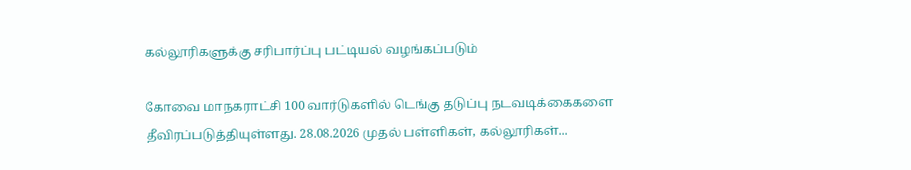கல்லூரிகளுக்கு சரிபார்ப்பு பட்டியல் வழங்கப்படும்

கோவை மாநகராட்சி 100 வார்டுகளில் டெங்கு தடுப்பு நடவடிக்கைகளை தீவிரப்படுத்தியுள்ளது. 28.08.2026 முதல் பள்ளிகள், கல்லூரிகள்...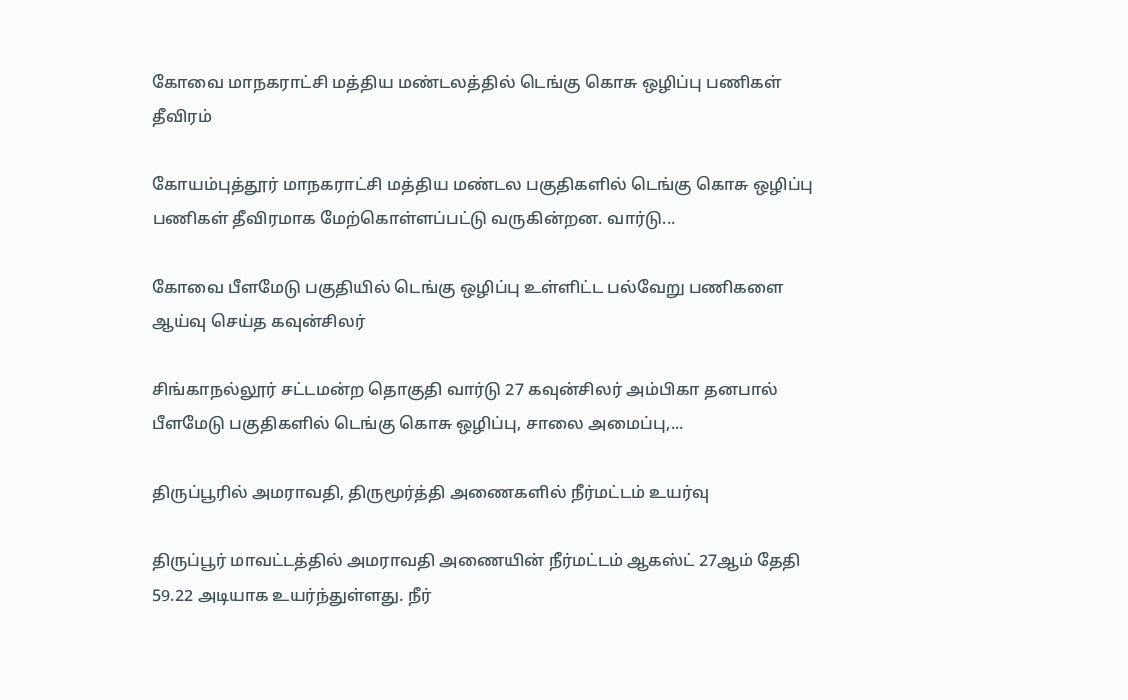கோவை மாநகராட்சி மத்திய மண்டலத்தில் டெங்கு கொசு ஒழிப்பு பணிகள் தீவிரம்

கோயம்புத்தூர் மாநகராட்சி மத்திய மண்டல பகுதிகளில் டெங்கு கொசு ஒழிப்பு பணிகள் தீவிரமாக மேற்கொள்ளப்பட்டு வருகின்றன. வார்டு...

கோவை பீளமேடு பகுதியில் டெங்கு ஒழிப்பு உள்ளிட்ட பல்வேறு பணிகளை ஆய்வு செய்த கவுன்சிலர்

சிங்காநல்லூர் சட்டமன்ற தொகுதி வார்டு 27 கவுன்சிலர் அம்பிகா தனபால் பீளமேடு பகுதிகளில் டெங்கு கொசு ஒழிப்பு, சாலை அமைப்பு,...

திருப்பூரில் அமராவதி, திருமூர்த்தி அணைகளில் நீர்மட்டம் உயர்வு

திருப்பூர் மாவட்டத்தில் அமராவதி அணையின் நீர்மட்டம் ஆகஸ்ட் 27ஆம் தேதி 59.22 அடியாக உயர்ந்துள்ளது. நீர்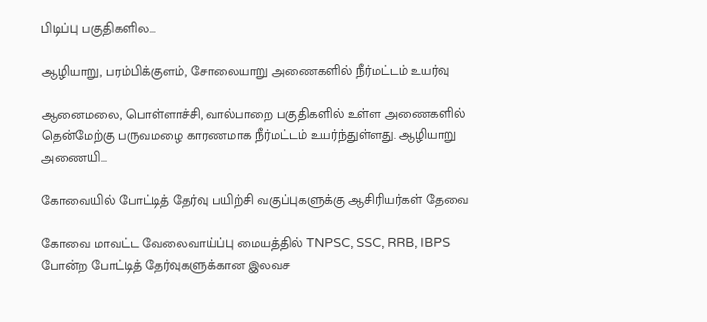பிடிப்பு பகுதிகளில...

ஆழியாறு, பரம்பிக்குளம், சோலையாறு அணைகளில் நீர்மட்டம் உயர்வு

ஆனைமலை, பொள்ளாச்சி, வால்பாறை பகுதிகளில் உள்ள அணைகளில் தென்மேற்கு பருவமழை காரணமாக நீர்மட்டம் உயர்ந்துள்ளது. ஆழியாறு அணையி...

கோவையில் போட்டித் தேர்வு பயிற்சி வகுப்புகளுக்கு ஆசிரியர்கள் தேவை

கோவை மாவட்ட வேலைவாய்ப்பு மையத்தில் TNPSC, SSC, RRB, IBPS போன்ற போட்டித் தேர்வுகளுக்கான இலவச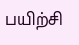பயிற்சி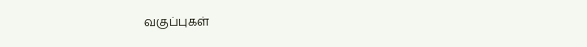வகுப்புகள்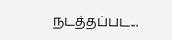நடத்தப்பட...